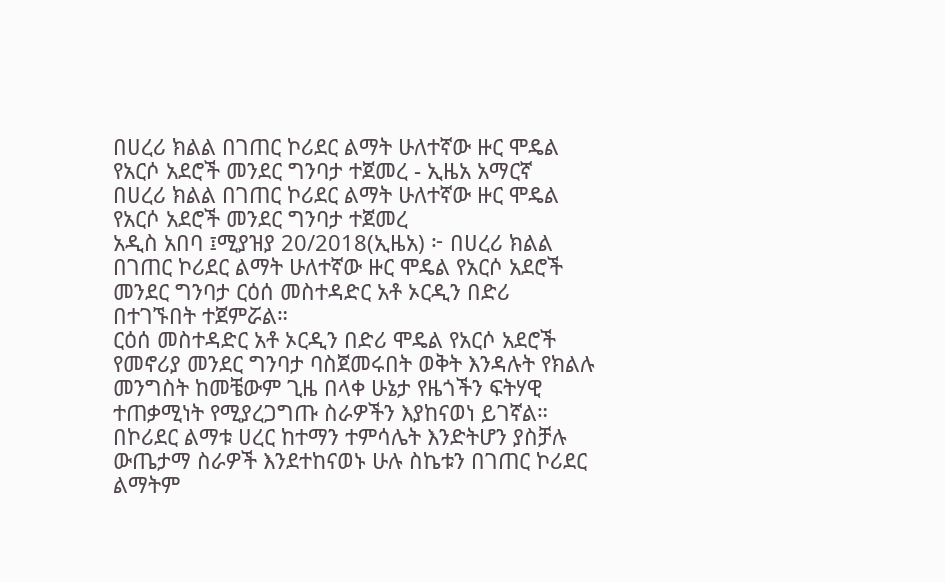በሀረሪ ክልል በገጠር ኮሪደር ልማት ሁለተኛው ዙር ሞዴል የአርሶ አደሮች መንደር ግንባታ ተጀመረ - ኢዜአ አማርኛ
በሀረሪ ክልል በገጠር ኮሪደር ልማት ሁለተኛው ዙር ሞዴል የአርሶ አደሮች መንደር ግንባታ ተጀመረ
አዲስ አበባ ፤ሚያዝያ 20/2018(ኢዜአ) ፦ በሀረሪ ክልል በገጠር ኮሪደር ልማት ሁለተኛው ዙር ሞዴል የአርሶ አደሮች መንደር ግንባታ ርዕሰ መስተዳድር አቶ ኦርዲን በድሪ በተገኙበት ተጀምሯል።
ርዕሰ መስተዳድር አቶ ኦርዲን በድሪ ሞዴል የአርሶ አደሮች የመኖሪያ መንደር ግንባታ ባስጀመሩበት ወቅት እንዳሉት የክልሉ መንግስት ከመቼውም ጊዜ በላቀ ሁኔታ የዜጎችን ፍትሃዊ ተጠቃሚነት የሚያረጋግጡ ስራዎችን እያከናወነ ይገኛል።
በኮሪደር ልማቱ ሀረር ከተማን ተምሳሌት እንድትሆን ያስቻሉ ውጤታማ ስራዎች እንደተከናወኑ ሁሉ ስኬቱን በገጠር ኮሪደር ልማትም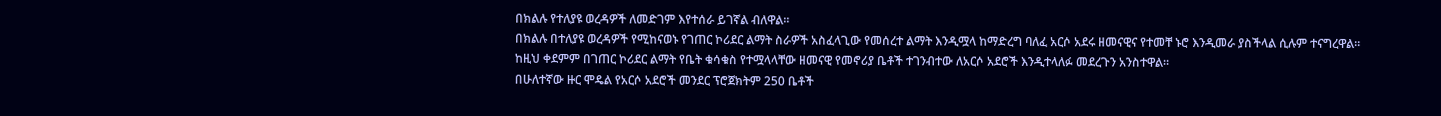በክልሉ የተለያዩ ወረዳዎች ለመድገም እየተሰራ ይገኛል ብለዋል።
በክልሉ በተለያዩ ወረዳዎች የሚከናወኑ የገጠር ኮሪደር ልማት ስራዎች አስፈላጊው የመሰረተ ልማት እንዲሟላ ከማድረግ ባለፈ አርሶ አደሩ ዘመናዊና የተመቸ ኑሮ እንዲመራ ያስችላል ሲሉም ተናግረዋል።
ከዚህ ቀደምም በገጠር ኮሪደር ልማት የቤት ቁሳቁስ የተሟላላቸው ዘመናዊ የመኖሪያ ቤቶች ተገንብተው ለአርሶ አደሮች እንዲተላለፉ መደረጉን አንስተዋል።
በሁለተኛው ዙር ሞዴል የአርሶ አደሮች መንደር ፕሮጀክትም 250 ቤቶች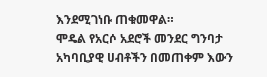እንደሚገነቡ ጠቁመዋል።
ሞዴል የአርሶ አደሮች መንደር ግንባታ አካባቢያዊ ሀብቶችን በመጠቀም እውን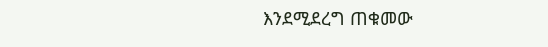እንደሚደረግ ጠቁመው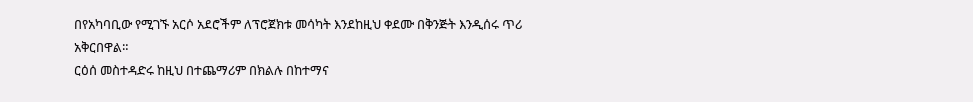በየአካባቢው የሚገኙ አርሶ አደሮችም ለፕሮጀክቱ መሳካት እንደከዚህ ቀደሙ በቅንጅት እንዲሰሩ ጥሪ አቅርበዋል።
ርዕሰ መስተዳድሩ ከዚህ በተጨማሪም በክልሉ በከተማና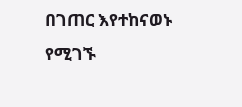በገጠር እየተከናወኑ የሚገኙ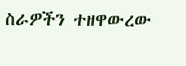ስራዎችን ተዘዋውረው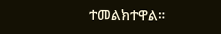ተመልክተዋል።